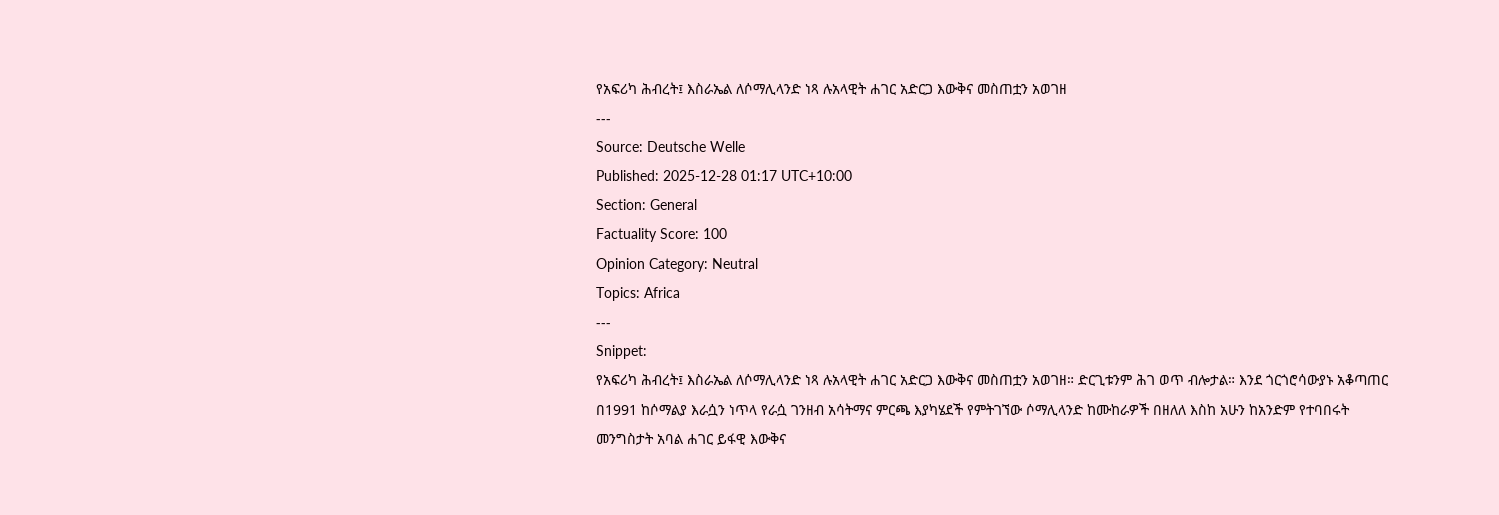የአፍሪካ ሕብረት፤ እስራኤል ለሶማሊላንድ ነጻ ሉአላዊት ሐገር አድርጋ እውቅና መስጠቷን አወገዘ
---
Source: Deutsche Welle
Published: 2025-12-28 01:17 UTC+10:00
Section: General
Factuality Score: 100
Opinion Category: Neutral
Topics: Africa
---
Snippet:
የአፍሪካ ሕብረት፤ እስራኤል ለሶማሊላንድ ነጻ ሉአላዊት ሐገር አድርጋ እውቅና መስጠቷን አወገዘ። ድርጊቱንም ሕገ ወጥ ብሎታል። እንደ ጎርጎሮሳውያኑ አቆጣጠር በ1991 ከሶማልያ እራሷን ነጥላ የራሷ ገንዘብ አሳትማና ምርጫ እያካሄደች የምትገኘው ሶማሊላንድ ከሙከራዎች በዘለለ እስከ አሁን ከአንድም የተባበሩት መንግስታት አባል ሐገር ይፋዊ እውቅና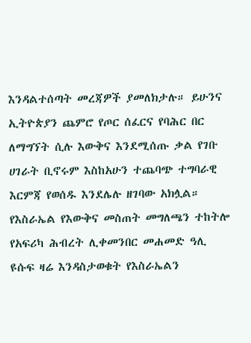እንዳልተሰጣት መረጃዎች ያመለክታሉ። ይሁንና ኢትዮጵያን ጨምሮ የጦር ሰፈርና የባሕር በር ለማግኘት ሲሉ እውቅና እንደሚሰጡ ቃል የገቡ ሀገራት ቢኖሩም እስከአሁን ተጨባጭ ተግባራዊ እርምጃ የወሰዱ እንደሌሉ ዘገባው አክሏል። የእስራኤል የእውቅና መስጠት መግለጫን ተከትሎ የአፍሪካ ሕብረት ሊቀመንበር መሐመድ ዓሊ ዩሱፍ ዛሬ እንዳስታወቁት የእስራኤልን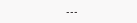---